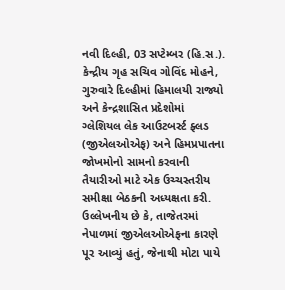નવી દિલ્હી, 03 સપ્ટેમ્બર (હિ.સ.). કેન્દ્રીય ગૃહ સચિવ ગોવિંદ મોહને, ગુરુવારે દિલ્હીમાં હિમાલયી રાજ્યો અને કેન્દ્રશાસિત પ્રદેશોમાં ગ્લેશિયલ લેક આઉટબર્સ્ટ ફ્લડ (જીએલઓએફ) અને હિમપ્રપાતના જોખમોનો સામનો કરવાની તૈયારીઓ માટે એક ઉચ્ચસ્તરીય સમીક્ષા બેઠકની અધ્યક્ષતા કરી.
ઉલ્લેખનીય છે કે, તાજેતરમાં નેપાળમાં જીએલઓએફના કારણે પૂર આવ્યું હતું, જેનાથી મોટા પાયે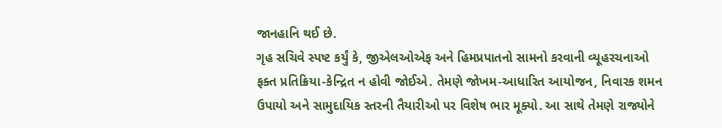જાનહાનિ થઈ છે.
ગૃહ સચિવે સ્પષ્ટ કર્યું કે, જીએલઓએફ અને હિમપ્રપાતનો સામનો કરવાની વ્યૂહરચનાઓ ફક્ત પ્રતિક્રિયા-કેન્દ્રિત ન હોવી જોઈએ. તેમણે જોખમ-આધારિત આયોજન, નિવારક શમન ઉપાયો અને સામુદાયિક સ્તરની તૈયારીઓ પર વિશેષ ભાર મૂક્યો. આ સાથે તેમણે રાજ્યોને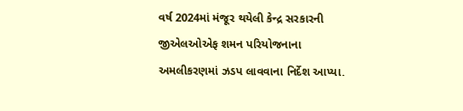વર્ષ 2024માં મંજૂર થયેલી કેન્દ્ર સરકારની જીએલઓએફ શમન પરિયોજનાના અમલીકરણમાં ઝડપ લાવવાના નિર્દેશ આપ્યા.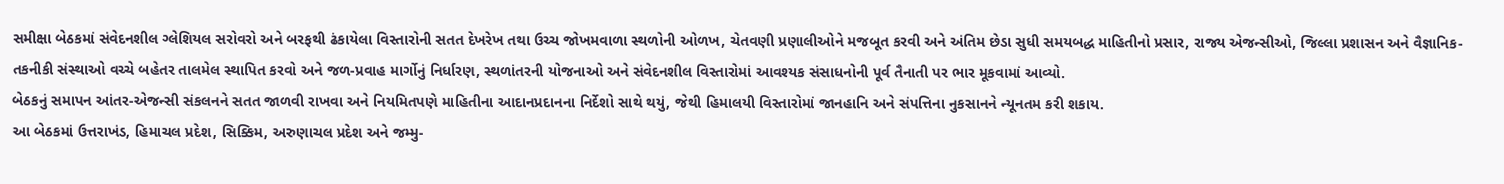સમીક્ષા બેઠકમાં સંવેદનશીલ ગ્લેશિયલ સરોવરો અને બરફથી ઢંકાયેલા વિસ્તારોની સતત દેખરેખ તથા ઉચ્ચ જોખમવાળા સ્થળોની ઓળખ, ચેતવણી પ્રણાલીઓને મજબૂત કરવી અને અંતિમ છેડા સુધી સમયબદ્ધ માહિતીનો પ્રસાર, રાજ્ય એજન્સીઓ, જિલ્લા પ્રશાસન અને વૈજ્ઞાનિક-તકનીકી સંસ્થાઓ વચ્ચે બહેતર તાલમેલ સ્થાપિત કરવો અને જળ-પ્રવાહ માર્ગોનું નિર્ધારણ, સ્થળાંતરની યોજનાઓ અને સંવેદનશીલ વિસ્તારોમાં આવશ્યક સંસાધનોની પૂર્વ તૈનાતી પર ભાર મૂકવામાં આવ્યો.
બેઠકનું સમાપન આંતર-એજન્સી સંકલનને સતત જાળવી રાખવા અને નિયમિતપણે માહિતીના આદાનપ્રદાનના નિર્દેશો સાથે થયું, જેથી હિમાલયી વિસ્તારોમાં જાનહાનિ અને સંપત્તિના નુકસાનને ન્યૂનતમ કરી શકાય.
આ બેઠકમાં ઉત્તરાખંડ, હિમાચલ પ્રદેશ, સિક્કિમ, અરુણાચલ પ્રદેશ અને જમ્મુ-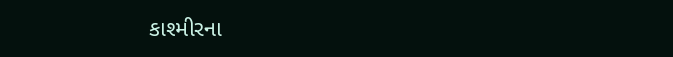કાશ્મીરના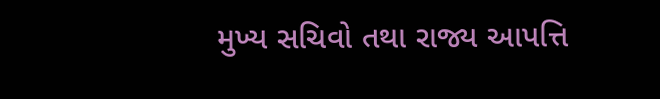મુખ્ય સચિવો તથા રાજ્ય આપત્તિ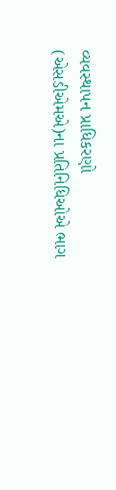વ્યવસ્થાપન પ્રાધિકરણો (એસડીએમએ)ના પ્રતિનિધિઓએ ભાગ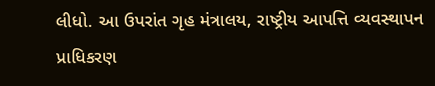લીધો. આ ઉપરાંત ગૃહ મંત્રાલય, રાષ્ટ્રીય આપત્તિ વ્યવસ્થાપન પ્રાધિકરણ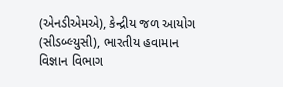(એનડીએમએ), કેન્દ્રીય જળ આયોગ (સીડબ્લ્યુસી), ભારતીય હવામાન વિજ્ઞાન વિભાગ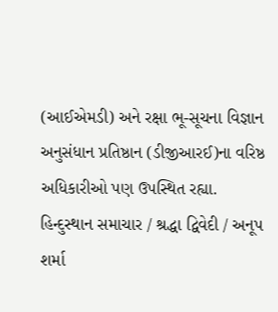(આઈએમડી) અને રક્ષા ભૂ-સૂચના વિજ્ઞાન અનુસંધાન પ્રતિષ્ઠાન (ડીજીઆરઈ)ના વરિષ્ઠ અધિકારીઓ પણ ઉપસ્થિત રહ્યા.
હિન્દુસ્થાન સમાચાર / શ્રદ્ધા દ્વિવેદી / અનૂપ શર્મા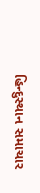હિન્દુસ્થાન સમાચાર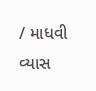/ માધવી વ્યાસ